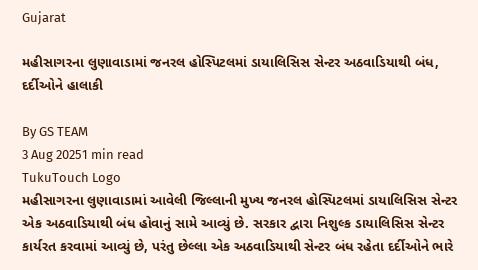Gujarat

મહીસાગરના લુણાવાડામાં જનરલ હોસ્પિટલમાં ડાયાલિસિસ સેન્ટર અઠવાડિયાથી બંધ, દર્દીઓને હાલાકી

By GS TEAM
3 Aug 20251 min read
TukuTouch Logo
મહીસાગરના લુણાવાડામાં આવેલી જિલ્લાની મુખ્ય જનરલ હોસ્પિટલમાં ડાયાલિસિસ સેન્ટર એક અઠવાડિયાથી બંધ હોવાનું સામે આવ્યું છે. સરકાર દ્વારા નિશુલ્ક ડાયાલિસિસ સેન્ટર કાર્યરત કરવામાં આવ્યું છે, પરંતુ છેલ્લા એક અઠવાડિયાથી સેન્ટર બંધ રહેતા દર્દીઓને ભારે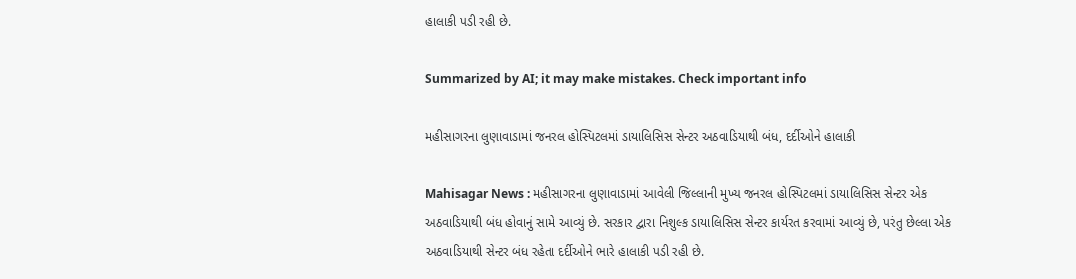હાલાકી પડી રહી છે.

Summarized by AI; it may make mistakes. Check important info

મહીસાગરના લુણાવાડામાં જનરલ હોસ્પિટલમાં ડાયાલિસિસ સેન્ટર અઠવાડિયાથી બંધ, દર્દીઓને હાલાકી

Mahisagar News : મહીસાગરના લુણાવાડામાં આવેલી જિલ્લાની મુખ્ય જનરલ હોસ્પિટલમાં ડાયાલિસિસ સેન્ટર એક અઠવાડિયાથી બંધ હોવાનું સામે આવ્યું છે. સરકાર દ્વારા નિશુલ્ક ડાયાલિસિસ સેન્ટર કાર્યરત કરવામાં આવ્યું છે, પરંતુ છેલ્લા એક અઠવાડિયાથી સેન્ટર બંધ રહેતા દર્દીઓને ભારે હાલાકી પડી રહી છે.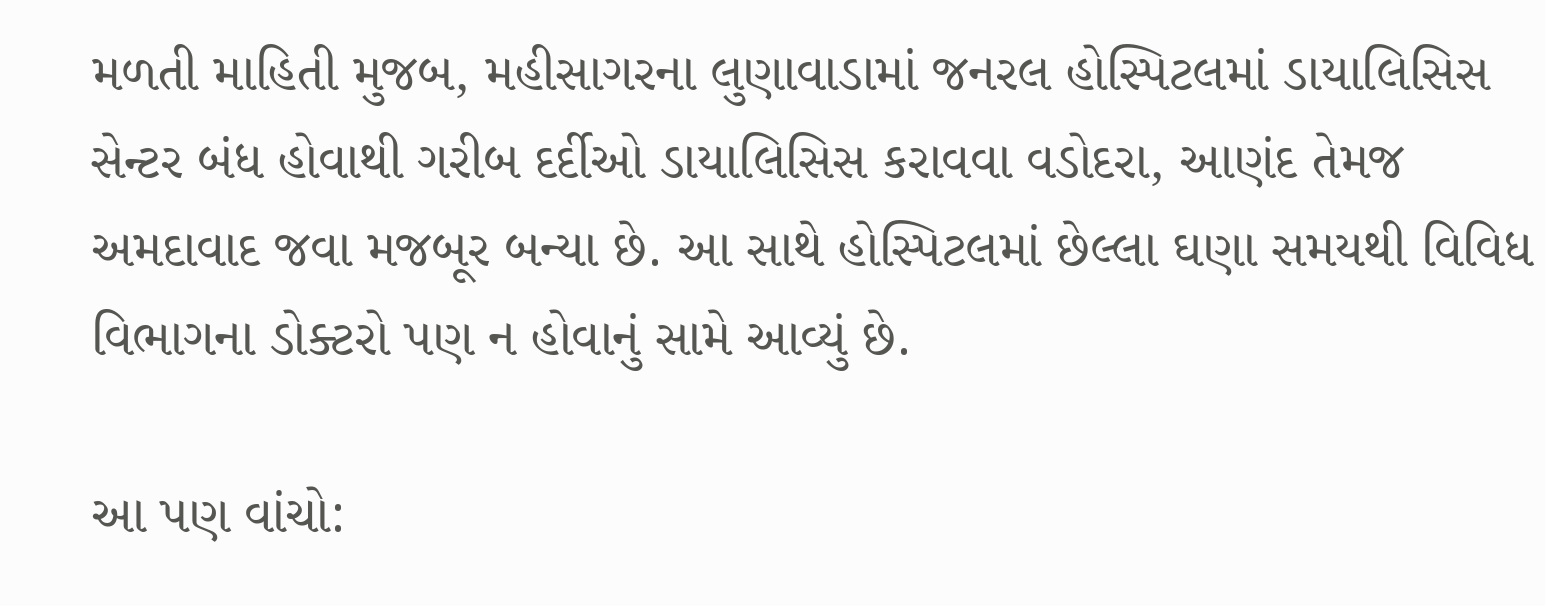મળતી માહિતી મુજબ, મહીસાગરના લુણાવાડામાં જનરલ હોસ્પિટલમાં ડાયાલિસિસ સેન્ટર બંધ હોવાથી ગરીબ દર્દીઓ ડાયાલિસિસ કરાવવા વડોદરા, આણંદ તેમજ અમદાવાદ જવા મજબૂર બન્યા છે. આ સાથે હોસ્પિટલમાં છેલ્લા ઘણા સમયથી વિવિધ વિભાગના ડોક્ટરો પણ ન હોવાનું સામે આવ્યું છે.

આ પણ વાંચો: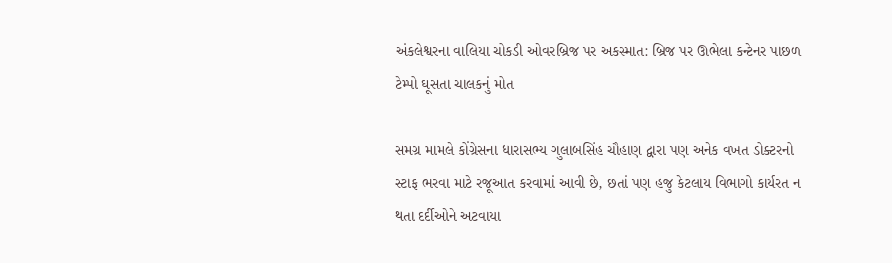અંકલેશ્વરના વાલિયા ચોકડી ઓવરબ્રિજ પર અકસ્માત: બ્રિજ પર ઊભેલા કન્ટેનર પાછળ ટેમ્પો ઘૂસતા ચાલકનું મોત

સમગ્ર મામલે કોંગ્રેસના ધારાસભ્ય ગુલાબસિંહ ચૌહાણ દ્વારા પણ અનેક વખત ડોક્ટરનો સ્ટાફ ભરવા માટે રજૂઆત કરવામાં આવી છે, છતાં પણ હજુ કેટલાય વિભાગો કાર્યરત ન થતા દર્દીઓને અટવાયા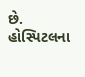છે. હોસ્પિટલના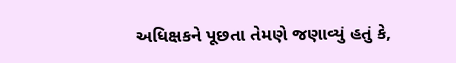અધિક્ષકને પૂછતા તેમણે જણાવ્યું હતું કે,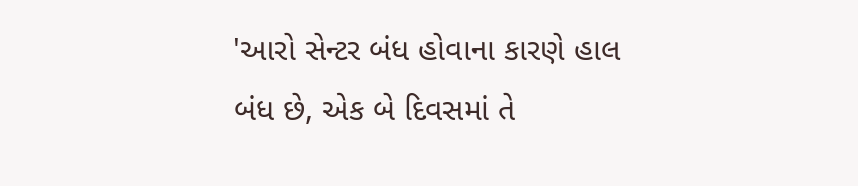'આરો સેન્ટર બંધ હોવાના કારણે હાલ બંધ છે, એક બે દિવસમાં તે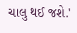ચાલુ થઈ જશે.'